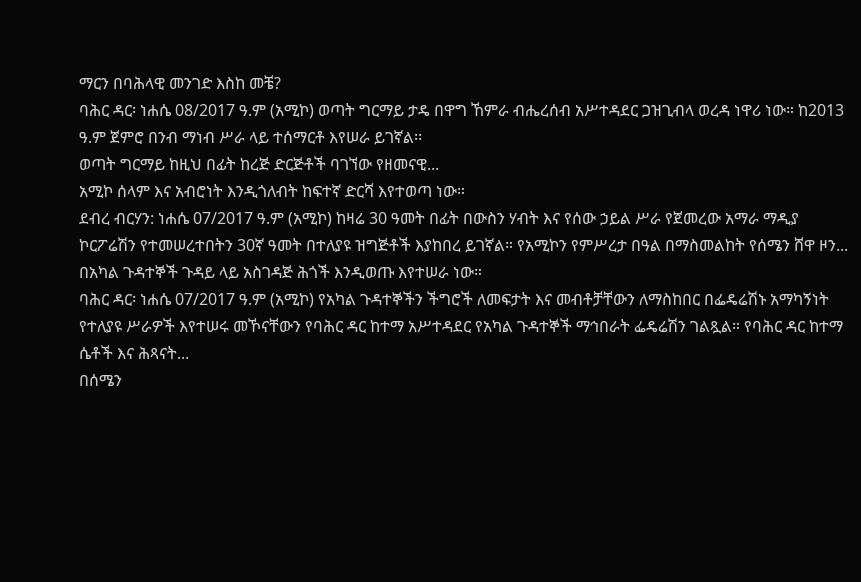ማርን በባሕላዊ መንገድ እስከ መቼ?
ባሕር ዳር፡ ነሐሴ 08/2017 ዓ.ም (አሚኮ) ወጣት ግርማይ ታዴ በዋግ ኸምራ ብሔረሰብ አሥተዳደር ጋዝጊብላ ወረዳ ነዋሪ ነው። ከ2013 ዓ.ም ጀምሮ በንብ ማነብ ሥራ ላይ ተሰማርቶ እየሠራ ይገኛል፡፡
ወጣት ግርማይ ከዚህ በፊት ከረጅ ድርጅቶች ባገኘው የዘመናዊ...
አሚኮ ሰላም እና አብሮነት እንዲጎለብት ከፍተኛ ድርሻ እየተወጣ ነው።
ደብረ ብርሃን: ነሐሴ 07/2017 ዓ.ም (አሚኮ) ከዛሬ 30 ዓመት በፊት በውስን ሃብት እና የሰው ኃይል ሥራ የጀመረው አማራ ማዲያ ኮርፖሬሽን የተመሠረተበትን 30ኛ ዓመት በተለያዩ ዝግጅቶች እያከበረ ይገኛል። የአሚኮን የምሥረታ በዓል በማስመልከት የሰሜን ሸዋ ዞን...
በአካል ጉዳተኞች ጉዳይ ላይ አስገዳጅ ሕጎች እንዲወጡ እየተሠራ ነው።
ባሕር ዳር፡ ነሐሴ 07/2017 ዓ.ም (አሚኮ) የአካል ጉዳተኞችን ችግሮች ለመፍታት እና መብቶቻቸውን ለማስከበር በፌዴሬሽኑ አማካኝነት የተለያዩ ሥራዎች እየተሠሩ መኾናቸውን የባሕር ዳር ከተማ አሥተዳደር የአካል ጉዳተኞች ማኅበራት ፌዴሬሽን ገልጿል። የባሕር ዳር ከተማ ሴቶች እና ሕጻናት...
በሰሜን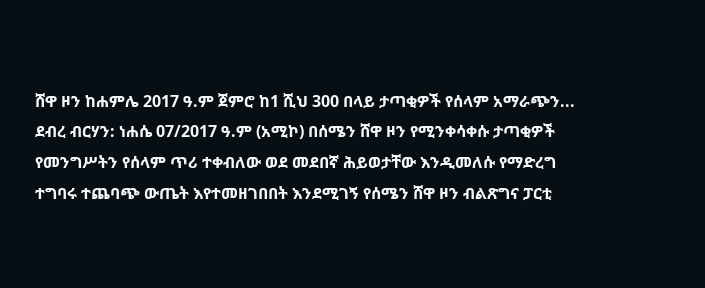ሸዋ ዞን ከሐምሌ 2017 ዓ.ም ጀምሮ ከ1 ሺህ 300 በላይ ታጣቂዎች የሰላም አማራጭን...
ደብረ ብርሃን: ነሐሴ 07/2017 ዓ.ም (አሚኮ) በሰሜን ሸዋ ዞን የሚንቀሳቀሱ ታጣቂዎች የመንግሥትን የሰላም ጥሪ ተቀብለው ወደ መደበኛ ሕይወታቸው እንዲመለሱ የማድረግ ተግባሩ ተጨባጭ ውጤት እየተመዘገበበት እንደሚገኝ የሰሜን ሸዋ ዞን ብልጽግና ፓርቲ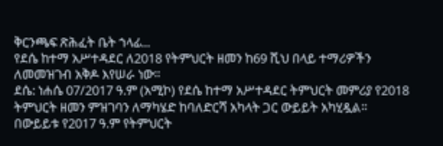ቅርንጫፍ ጽሕፈት ቤት ኀላፊ...
የደሴ ከተማ አሥተዳደር ለ2018 የትምህርት ዘመን ከ69 ሺህ በላይ ተማሪዎችን ለመመዝገብ አቅዶ እየሠራ ነው።
ደሴ: ነሐሴ 07/2017 ዓ.ም (አሚኮ) የደሴ ከተማ አሥተዳደር ትምህርት መምሪያ የ2018 ትምህርት ዘመን ምዝገባን ለማካሄድ ከባለድርሻ አካላት ጋር ውይይት አካሂዷል፡፡
በውይይቱ የ2017 ዓ.ም የትምህርት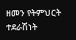ዘመን የትምህርት ተደራሽነት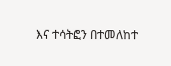እና ተሳትፎን በተመለከተ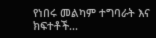የነበሩ መልካም ተግባራት እና ክፍተቶች...